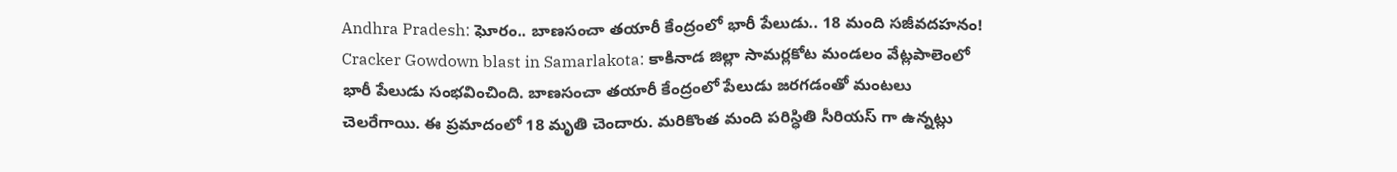Andhra Pradesh: ఘోరం.. బాణసంచా తయారీ కేంద్రంలో భారీ పేలుడు.. 18 మంది సజీవదహనం!
Cracker Gowdown blast in Samarlakota: కాకినాడ జిల్లా సామర్లకోట మండలం వేట్లపాలెంలో భారీ పేలుడు సంభవించింది. బాణసంచా తయారీ కేంద్రంలో పేలుడు జరగడంతో మంటలు చెలరేగాయి. ఈ ప్రమాదంలో 18 మృతి చెందారు. మరికొంత మంది పరిస్ధితి సీరియస్ గా ఉన్నట్లు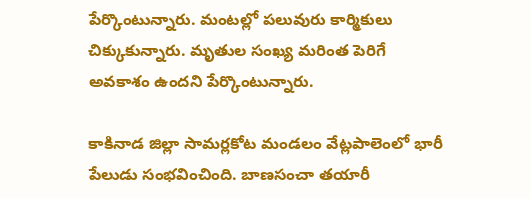పేర్కొంటున్నారు. మంటల్లో పలువురు కార్మికులు చిక్కుకున్నారు. మృతుల సంఖ్య మరింత పెరిగే అవకాశం ఉందని పేర్కొంటున్నారు.

కాకినాడ జిల్లా సామర్లకోట మండలం వేట్లపాలెంలో భారీ పేలుడు సంభవించింది. బాణసంచా తయారీ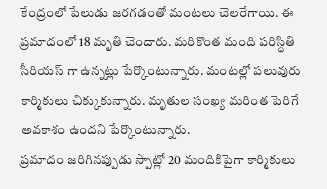కేంద్రంలో పేలుడు జరగడంతో మంటలు చెలరేగాయి. ఈ ప్రమాదంలో 18 మృతి చెందారు. మరికొంత మంది పరిస్ధితి సీరియస్ గా ఉన్నట్లు పేర్కొంటున్నారు. మంటల్లో పలువురు కార్మికులు చిక్కుకున్నారు. మృతుల సంఖ్య మరింత పెరిగే అవకాశం ఉందని పేర్కొంటున్నారు.
ప్రమాదం జరిగినప్పుడు స్పాట్లో 20 మందికిపైగా కార్మికులు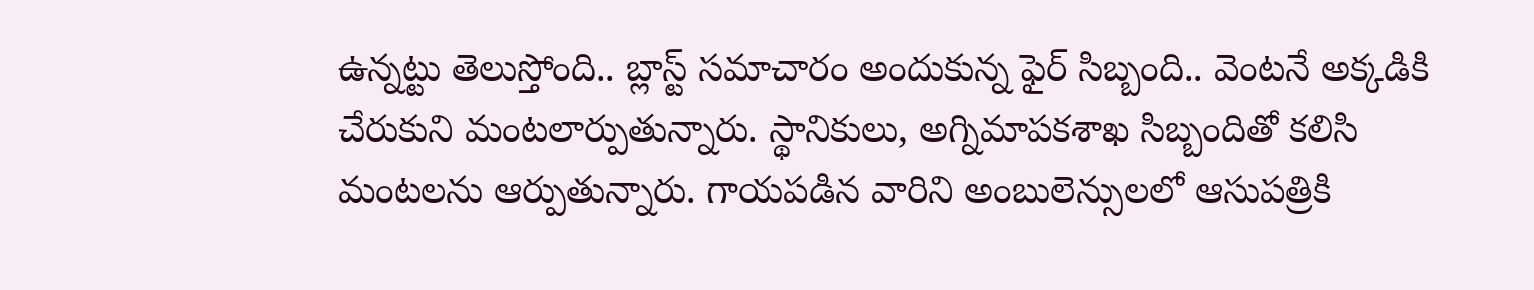ఉన్నట్టు తెలుస్తోంది.. బ్లాస్ట్ సమాచారం అందుకున్న ఫైర్ సిబ్బంది.. వెంటనే అక్కడికి చేరుకుని మంటలార్పుతున్నారు. స్థానికులు, అగ్నిమాపకశాఖ సిబ్బందితో కలిసి మంటలను ఆర్పుతున్నారు. గాయపడిన వారిని అంబులెన్సులలో ఆసుపత్రికి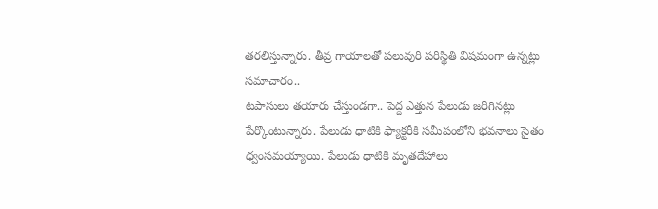తరలిస్తున్నారు. తీవ్ర గాయాలతో పలువురి పరిస్థితి విషమంగా ఉన్నట్లు సమాచారం..
టపాసులు తయారు చేస్తుండగా.. పెద్ద ఎత్తున పేలుడు జరిగినట్లు పేర్కొంటున్నారు. పేలుడు ధాటికి ఫ్యాక్టరీకి సమీపంలోని భవనాలు సైతం ధ్వంసమయ్యాయి. పేలుడు ధాటికి మృతదేహాలు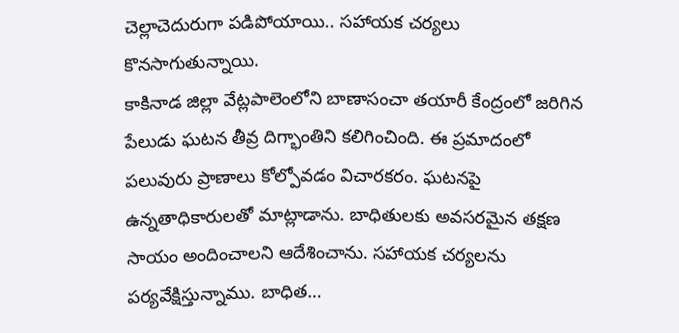చెల్లాచెదురుగా పడిపోయాయి.. సహాయక చర్యలు కొనసాగుతున్నాయి.
కాకినాడ జిల్లా వేట్లపాలెంలోని బాణాసంచా తయారీ కేంద్రంలో జరిగిన పేలుడు ఘటన తీవ్ర దిగ్భాంతిని కలిగించింది. ఈ ప్రమాదంలో పలువురు ప్రాణాలు కోల్పోవడం విచారకరం. ఘటనపై ఉన్నతాధికారులతో మాట్లాడాను. బాధితులకు అవసరమైన తక్షణ సాయం అందించాలని ఆదేశించాను. సహాయక చర్యలను పర్యవేక్షిస్తున్నాము. బాధిత…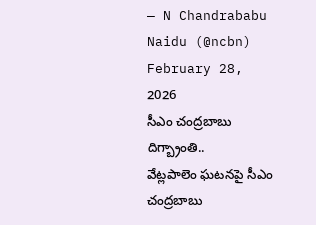— N Chandrababu Naidu (@ncbn) February 28, 2026
సీఎం చంద్రబాబు దిగ్బ్రాంతి..
వేట్లపాలెం ఘటనపై సీఎం చంద్రబాబు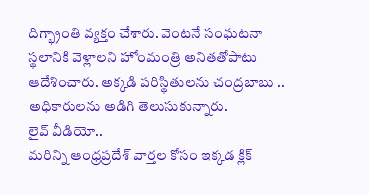దిగ్భ్రాంతి వ్యక్తం చేశారు. వెంటనే సంఘటనా స్థలానికి వెళ్లాలని హోంమంత్రి అనితతోపాటు ఆదేశించారు. అక్కడి పరిస్థితులను చంద్రబాబు .. అధికారులను అడిగి తెలుసుకున్నారు.
లైవ్ వీడియో..
మరిన్ని ఆంధ్రప్రదేశ్ వార్తల కోసం ఇక్కడ క్లిక్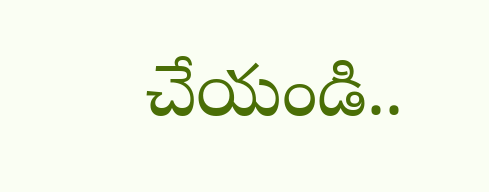చేయండి..